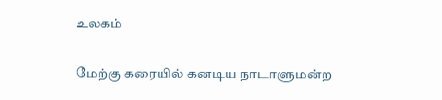உலகம்

மேற்கு கரையில் கனடிய நாடாளுமன்ற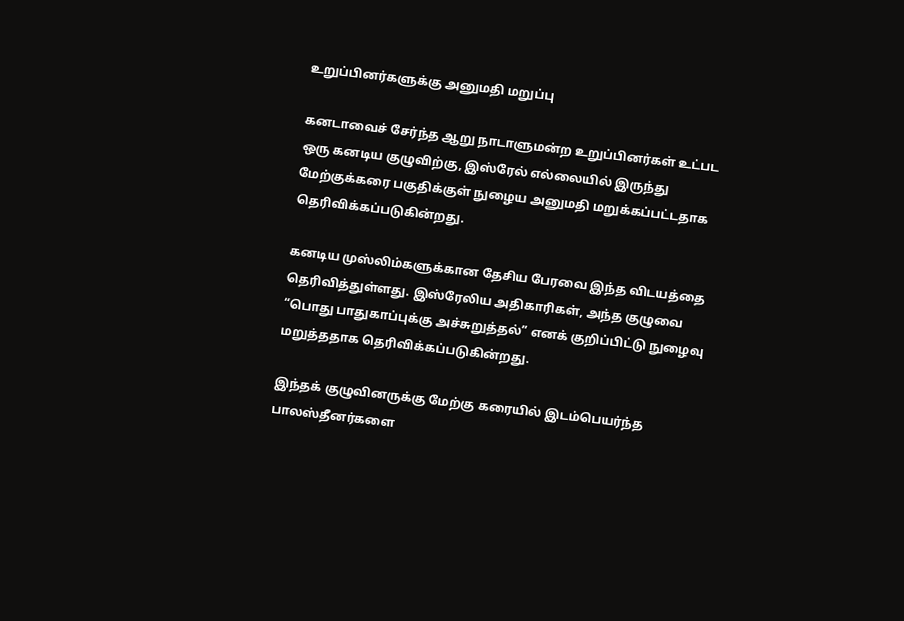உறுப்பினர்களுக்கு அனுமதி மறுப்பு

கனடாவைச் சேர்ந்த ஆறு நாடாளுமன்ற உறுப்பினர்கள் உட்பட ஒரு கனடிய குழுவிற்கு, இஸ்ரேல் எல்லையில் இருந்து மேற்குக்கரை பகுதிக்குள் நுழைய அனுமதி மறுக்கப்பட்டதாக தெரிவிக்கப்படுகின்றது.

கனடிய முஸ்லிம்களுக்கான தேசிய பேரவை இந்த விடயத்தை தெரிவித்துள்ளது. இஸ்ரேலிய அதிகாரிகள், அந்த குழுவை “பொது பாதுகாப்புக்கு அச்சுறுத்தல்” எனக் குறிப்பிட்டு நுழைவு மறுத்ததாக தெரிவிக்கப்படுகின்றது.

இந்தக் குழுவினருக்கு மேற்கு கரையில் இடம்பெயர்ந்த பாலஸ்தீனர்களை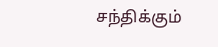சந்திக்கும்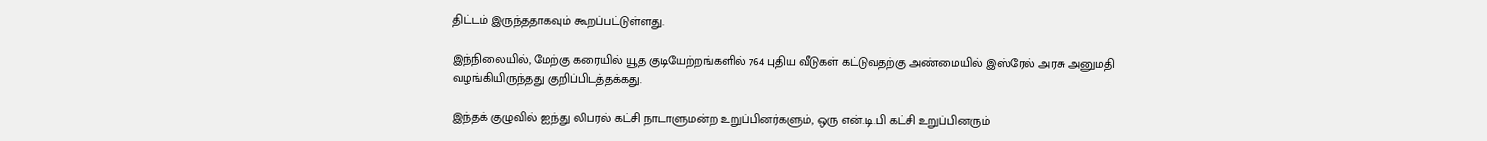திட்டம் இருந்ததாகவும் கூறப்பட்டுள்ளது.

இந்நிலையில், மேற்கு கரையில் யூத குடியேற்றங்களில் 764 புதிய வீடுகள் கட்டுவதற்கு அண்மையில் இஸ்ரேல் அரசு அனுமதி வழங்கியிருந்தது குறிப்பிடத்தக்கது.

இந்தக் குழுவில் ஐந்து லிபரல் கட்சி நாடாளுமன்ற உறுப்பினர்களும், ஒரு என்.டி.பி கட்சி உறுப்பினரும்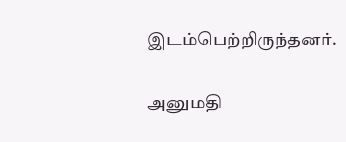இடம்பெற்றிருந்தனர்.

அனுமதி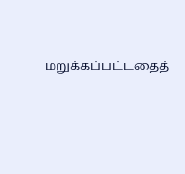மறுக்கப்பட்டதைத்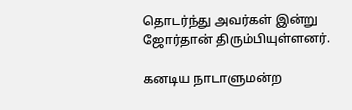தொடர்ந்து அவர்கள் இன்று ஜோர்தான் திரும்பியுள்ளனர்.

கனடிய நாடாளுமன்ற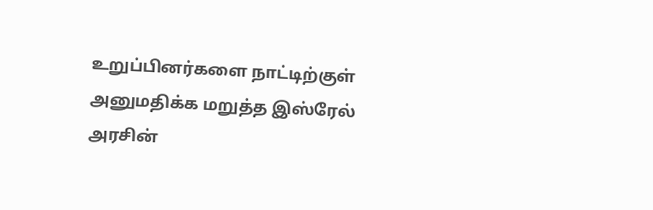உறுப்பினர்களை நாட்டிற்குள் அனுமதிக்க மறுத்த இஸ்ரேல் அரசின்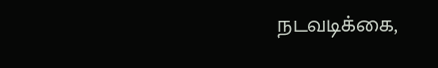நடவடிக்கை,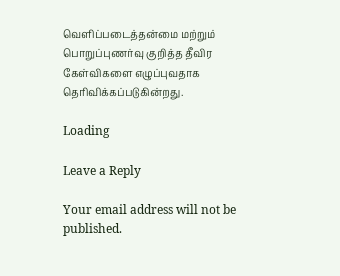வெளிப்படைத்தன்மை மற்றும் பொறுப்புணர்வு குறித்த தீவிர கேள்விகளை எழுப்புவதாக தெரிவிக்கப்படுகின்றது.

Loading

Leave a Reply

Your email address will not be published.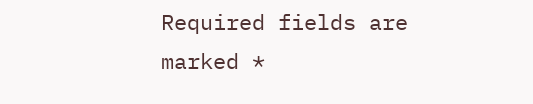Required fields are marked *